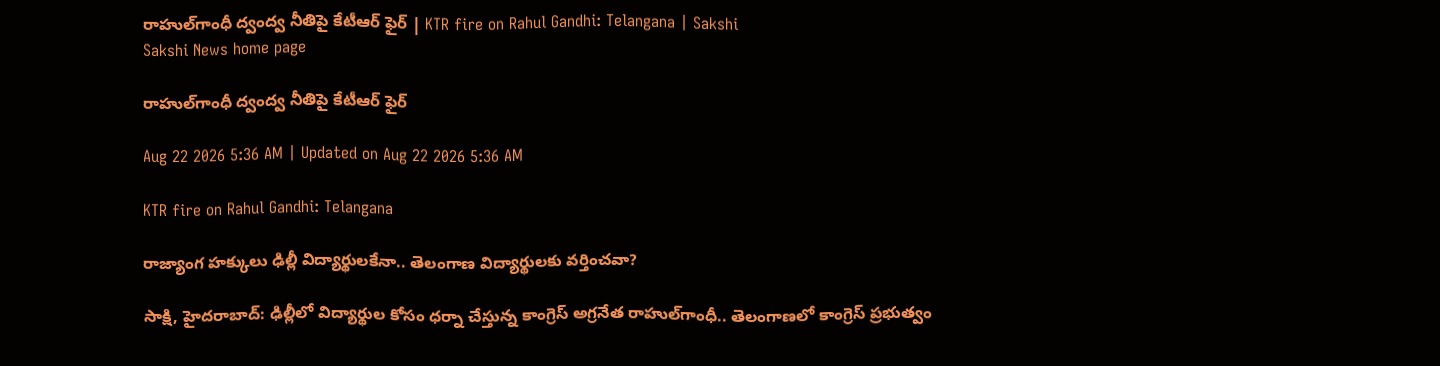రాహుల్‌గాంధీ ద్వంద్వ నీతిపై కేటీఆర్‌ ఫైర్‌ | KTR fire on Rahul Gandhi: Telangana | Sakshi
Sakshi News home page

రాహుల్‌గాంధీ ద్వంద్వ నీతిపై కేటీఆర్‌ ఫైర్‌

Aug 22 2026 5:36 AM | Updated on Aug 22 2026 5:36 AM

KTR fire on Rahul Gandhi: Telangana

రాజ్యాంగ హక్కులు ఢిల్లీ విద్యార్థులకేనా.. తెలంగాణ విద్యార్థులకు వర్తించవా?

సాక్షి, హైదరాబాద్‌: ఢిల్లీలో విద్యార్థుల కోసం ధర్నా చేస్తున్న కాంగ్రెస్‌ అగ్రనేత రాహుల్‌గాంధీ.. తెలంగాణలో కాంగ్రెస్‌ ప్రభుత్వం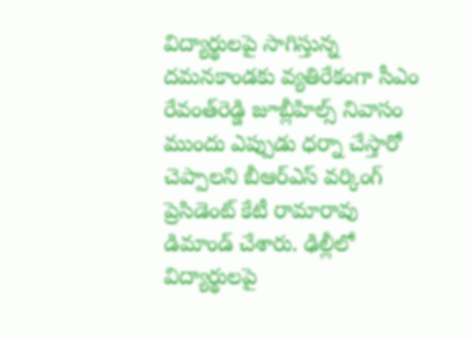విద్యార్థులపై సాగిస్తున్న దమనకాండకు వ్యతిరేకంగా సీఎం రేవంత్‌రెడ్డి జూబ్లీహిల్స్‌ నివాసం ముందు ఎప్పుడు ధర్నా చేస్తారో చెప్పాలని బీఆర్‌ఎస్‌ వర్కింగ్‌ ప్రెసిడెంట్‌ కేటీ రామారావు డిమాండ్‌ చేశారు. ఢిల్లీలో విద్యార్థులపై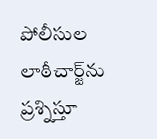పోలీసుల లాఠీచార్జ్‌ను ప్రశ్నిస్తూ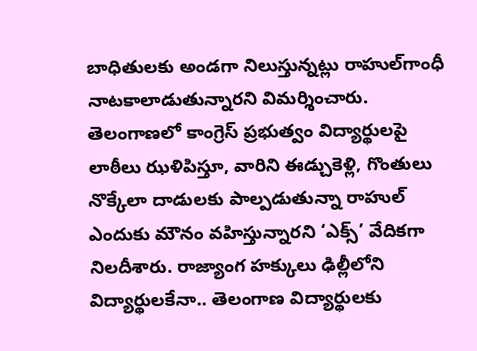బాధితులకు అండగా నిలుస్తున్నట్లు రాహుల్‌గాంధీ నాటకాలాడుతున్నారని విమర్శించారు. తెలంగాణలో కాంగ్రెస్‌ ప్రభుత్వం విద్యార్థులపై లాఠీలు ఝళిపిస్తూ, వారిని ఈడ్చుకెళ్లి, గొంతులు నొక్కేలా దాడులకు పాల్పడుతున్నా రాహుల్‌ ఎందుకు మౌనం వహిస్తున్నారని ‘ఎక్స్‌’ వేదికగా నిలదీశారు. రాజ్యాంగ హక్కులు ఢిల్లీలోని విద్యార్థులకేనా.. తెలంగాణ విద్యార్థులకు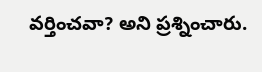వర్తించవా? అని ప్రశ్నించారు.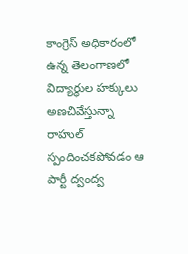కాంగ్రెస్‌ అధికారంలో ఉన్న తెలంగాణలో విద్యార్థుల హక్కులు అణచివేస్తున్నా రాహుల్‌ స్పందించకపోవడం ఆ పార్టీ ద్వంద్వ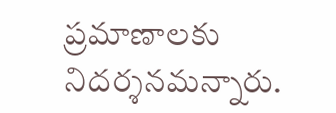ప్రమాణాలకు నిదర్శనమన్నారు.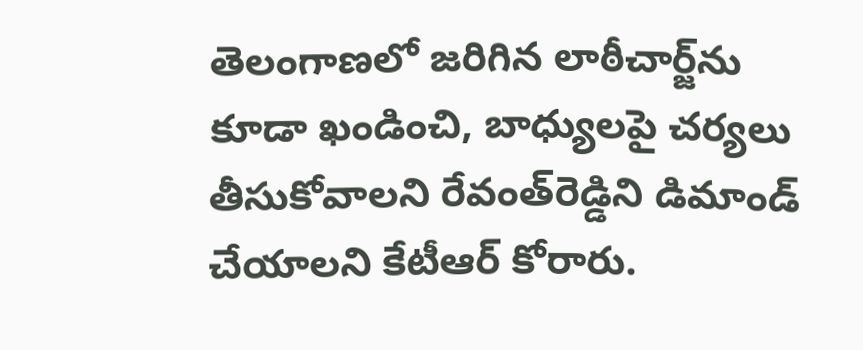తెలంగాణలో జరిగిన లాఠీచార్జ్‌ను కూడా ఖండించి, బాధ్యులపై చర్యలు తీసుకోవాలని రేవంత్‌రెడ్డిని డిమాండ్‌ చేయాలని కేటీఆర్‌ కోరారు.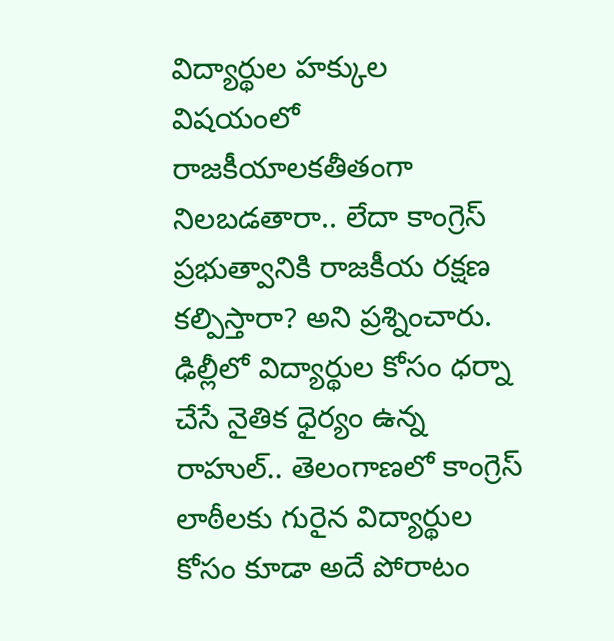విద్యార్థుల హక్కుల విషయంలో రాజకీయాలకతీతంగా నిలబడతారా.. లేదా కాంగ్రెస్‌ ప్రభుత్వానికి రాజకీయ రక్షణ కల్పిస్తారా? అని ప్రశ్నించారు. ఢిల్లీలో విద్యార్థుల కోసం ధర్నా చేసే నైతిక ధైర్యం ఉన్న రాహుల్‌.. తెలంగాణలో కాంగ్రెస్‌ లాఠీలకు గురైన విద్యార్థుల కోసం కూడా అదే పోరాటం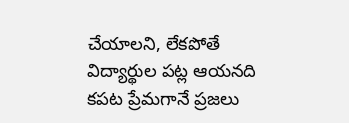చేయాలని, లేకపోతే విద్యార్థుల పట్ల ఆయనది కపట ప్రేమగానే ప్రజలు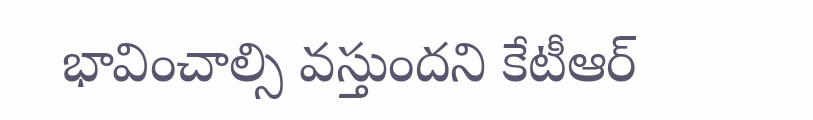భావించాల్సి వస్తుందని కేటీఆర్‌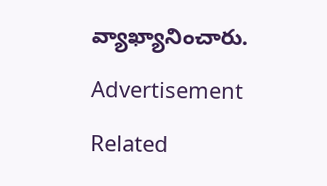వ్యాఖ్యానించారు.

Advertisement

Related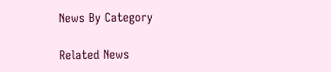News By Category

Related News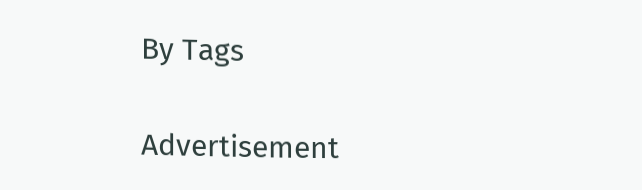By Tags

Advertisement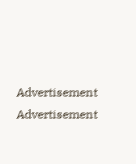Advertisement
Advertisement